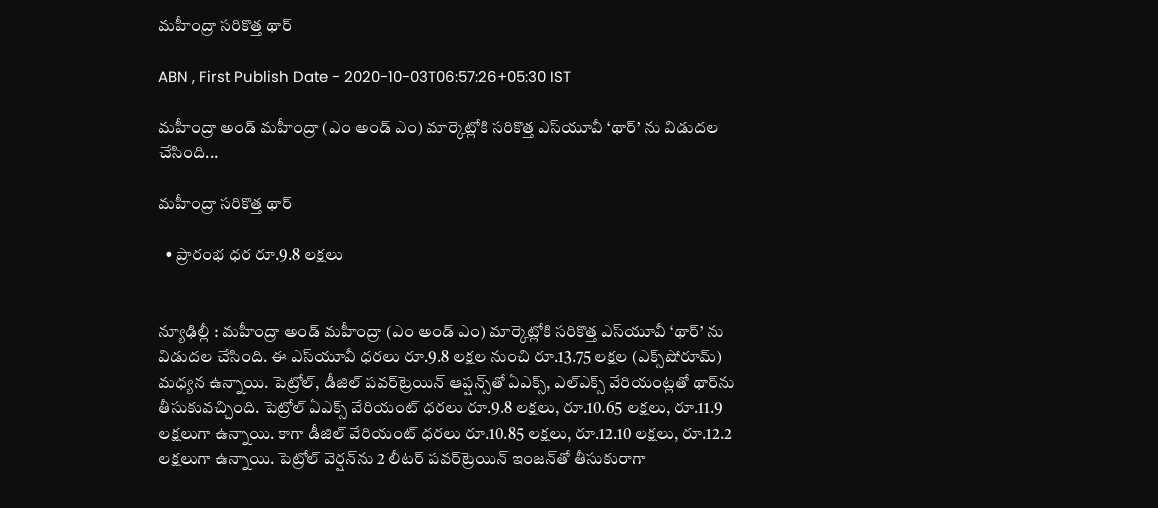మహీంద్రా సరికొత్త థార్‌

ABN , First Publish Date - 2020-10-03T06:57:26+05:30 IST

మహీంద్రా అండ్‌ మహీంద్రా (ఎం అండ్‌ ఎం) మార్కెట్లోకి సరికొత్త ఎస్‌యూవీ ‘థార్‌’ ను విడుదల చేసింది...

మహీంద్రా సరికొత్త థార్‌

  • ప్రారంభ ధర రూ.9.8 లక్షలు


న్యూఢిల్లీ : మహీంద్రా అండ్‌ మహీంద్రా (ఎం అండ్‌ ఎం) మార్కెట్లోకి సరికొత్త ఎస్‌యూవీ ‘థార్‌’ ను విడుదల చేసింది. ఈ ఎస్‌యూవీ ధరలు రూ.9.8 లక్షల నుంచి రూ.13.75 లక్షల (ఎక్స్‌షోరూమ్‌) మధ్యన ఉన్నాయి. పెట్రోల్‌, డీజిల్‌ పవర్‌ట్రెయిన్‌ ఆప్షన్స్‌తో ఏఎక్స్‌, ఎల్‌ఎక్స్‌ వేరియంట్లతో థార్‌ను తీసుకువచ్చింది. పెట్రోల్‌ ఏఎక్స్‌ వేరియంట్‌ ధరలు రూ.9.8 లక్షలు, రూ.10.65 లక్షలు, రూ.11.9 లక్షలుగా ఉన్నాయి. కాగా డీజిల్‌ వేరియంట్‌ ధరలు రూ.10.85 లక్షలు, రూ.12.10 లక్షలు, రూ.12.2 లక్షలుగా ఉన్నాయి. పెట్రోల్‌ వెర్షన్‌ను 2 లీటర్‌ పవర్‌ట్రెయిన్‌ ఇంజన్‌తో తీసుకురాగా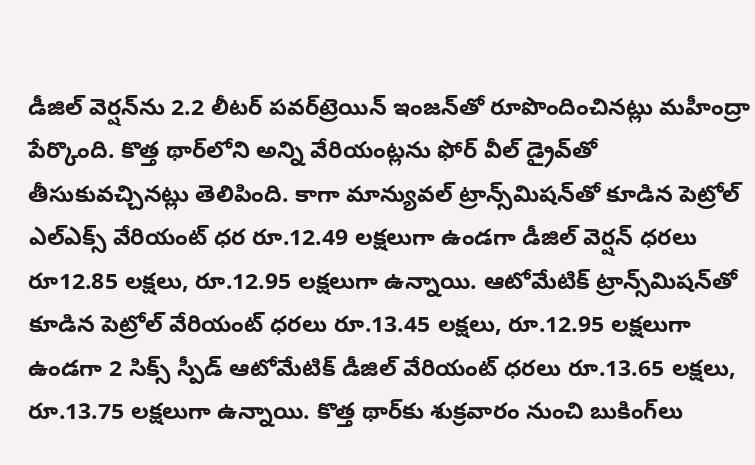డీజిల్‌ వెర్షన్‌ను 2.2 లీటర్‌ పవర్‌ట్రెయిన్‌ ఇంజన్‌తో రూపొందించినట్లు మహీంద్రా పేర్కొంది. కొత్త థార్‌లోని అన్ని వేరియంట్లను ఫోర్‌ వీల్‌ డ్రైవ్‌తో తీసుకువచ్చినట్లు తెలిపింది. కాగా మాన్యువల్‌ ట్రాన్స్‌మిషన్‌తో కూడిన పెట్రోల్‌ ఎల్‌ఎక్స్‌ వేరియంట్‌ ధర రూ.12.49 లక్షలుగా ఉండగా డీజిల్‌ వెర్షన్‌ ధరలు రూ12.85 లక్షలు, రూ.12.95 లక్షలుగా ఉన్నాయి. ఆటోమేటిక్‌ ట్రాన్స్‌మిషన్‌తో కూడిన పెట్రోల్‌ వేరియంట్‌ ధరలు రూ.13.45 లక్షలు, రూ.12.95 లక్షలుగా ఉండగా 2 సిక్స్‌ స్పీడ్‌ ఆటోమేటిక్‌ డీజిల్‌ వేరియంట్‌ ధరలు రూ.13.65 లక్షలు, రూ.13.75 లక్షలుగా ఉన్నాయి. కొత్త థార్‌కు శుక్రవారం నుంచి బుకింగ్‌లు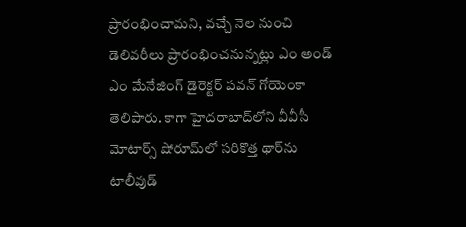ప్రారంభించామని, వచ్చే నెల నుంచి డెలివరీలు ప్రారంభించనున్నట్లు ఎం అండ్‌ ఎం మేనేజింగ్‌ డైరెక్టర్‌ పవన్‌ గోయెంకా తెలిపారు. కాగా హైదరాబాద్‌లోని వీవీసీ మోటార్స్‌ షోరూమ్‌లో సరికొత్త థార్‌ను టాలీవుడ్‌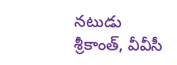నటుడు శ్రీకాంత్‌, వీవీసీ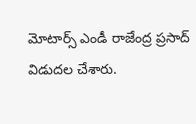మోటార్స్‌ ఎండీ రాజేంద్ర ప్రసాద్‌ విడుదల చేశారు.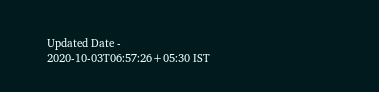Updated Date - 2020-10-03T06:57:26+05:30 IST